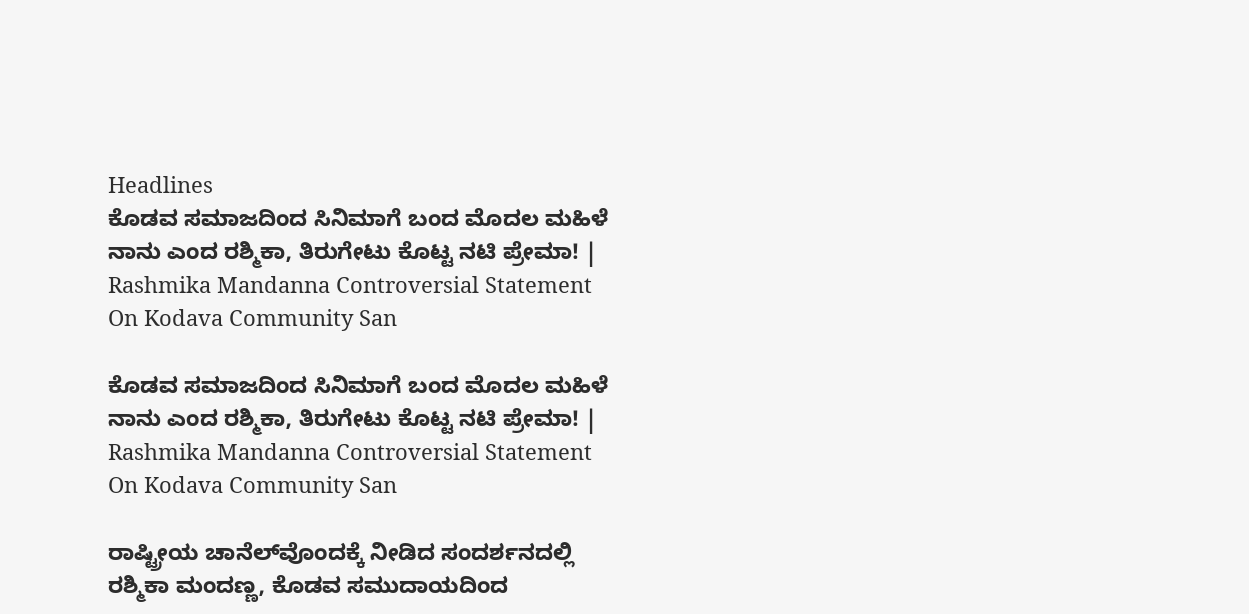Headlines
ಕೊಡವ ಸಮಾಜದಿಂದ ಸಿನಿಮಾಗೆ ಬಂದ ಮೊದಲ ಮಹಿಳೆ ನಾನು ಎಂದ ರಶ್ಮಿಕಾ, ತಿರುಗೇಟು ಕೊಟ್ಟ ನಟಿ ಪ್ರೇಮಾ! | Rashmika Mandanna Controversial Statement On Kodava Community San

ಕೊಡವ ಸಮಾಜದಿಂದ ಸಿನಿಮಾಗೆ ಬಂದ ಮೊದಲ ಮಹಿಳೆ ನಾನು ಎಂದ ರಶ್ಮಿಕಾ, ತಿರುಗೇಟು ಕೊಟ್ಟ ನಟಿ ಪ್ರೇಮಾ! | Rashmika Mandanna Controversial Statement On Kodava Community San

ರಾಷ್ಟ್ರೀಯ ಚಾನೆಲ್‌ವೊಂದಕ್ಕೆ ನೀಡಿದ ಸಂದರ್ಶನದಲ್ಲಿ ರಶ್ಮಿಕಾ ಮಂದಣ್ಣ, ಕೊಡವ ಸಮುದಾಯದಿಂದ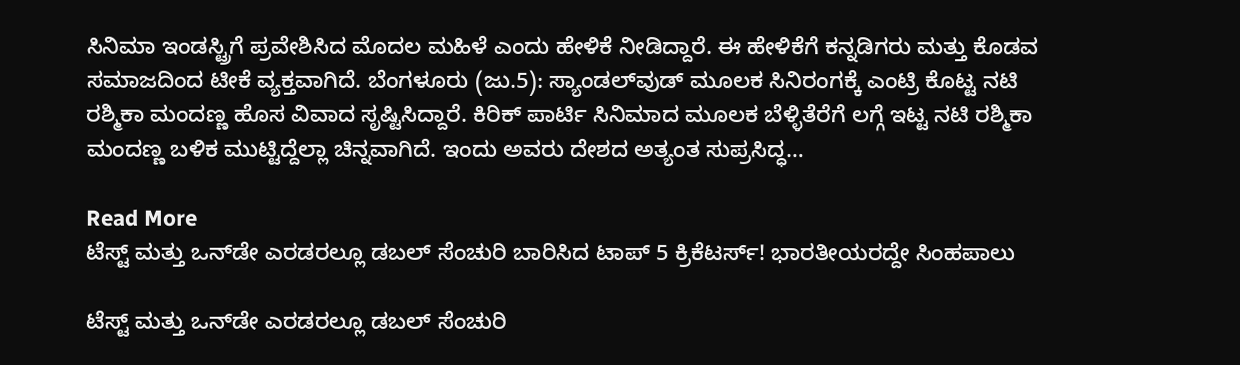ಸಿನಿಮಾ ಇಂಡಸ್ಟ್ರಿಗೆ ಪ್ರವೇಶಿಸಿದ ಮೊದಲ ಮಹಿಳೆ ಎಂದು ಹೇಳಿಕೆ ನೀಡಿದ್ದಾರೆ. ಈ ಹೇಳಿಕೆಗೆ ಕನ್ನಡಿಗರು ಮತ್ತು ಕೊಡವ ಸಮಾಜದಿಂದ ಟೀಕೆ ವ್ಯಕ್ತವಾಗಿದೆ. ಬೆಂಗಳೂರು (ಜು.5): ಸ್ಯಾಂಡಲ್‌ವುಡ್‌ ಮೂಲಕ ಸಿನಿರಂಗಕ್ಕೆ ಎಂಟ್ರಿ ಕೊಟ್ಟ ನಟಿ ರಶ್ಮಿಕಾ ಮಂದಣ್ಣ ಹೊಸ ವಿವಾದ ಸೃಷ್ಟಿಸಿದ್ದಾರೆ. ಕಿರಿಕ್‌ ಪಾರ್ಟಿ ಸಿನಿಮಾದ ಮೂಲಕ ಬೆಳ್ಳಿತೆರೆಗೆ ಲಗ್ಗೆ ಇಟ್ಟ ನಟಿ ರಶ್ಮಿಕಾ ಮಂದಣ್ಣ ಬಳಿಕ ಮುಟ್ಟಿದ್ದೆಲ್ಲಾ ಚಿನ್ನವಾಗಿದೆ. ಇಂದು ಅವರು ದೇಶದ ಅತ್ಯಂತ ಸುಪ್ರಸಿದ್ಧ…

Read More
ಟೆಸ್ಟ್ ಮತ್ತು ಒನ್‌ಡೇ ಎರಡರಲ್ಲೂ ಡಬಲ್ ಸೆಂಚುರಿ ಬಾರಿಸಿದ ಟಾಪ್ 5 ಕ್ರಿಕೆಟರ್ಸ್! ಭಾರತೀಯರದ್ದೇ ಸಿಂಹಪಾಲು

ಟೆಸ್ಟ್ ಮತ್ತು ಒನ್‌ಡೇ ಎರಡರಲ್ಲೂ ಡಬಲ್ ಸೆಂಚುರಿ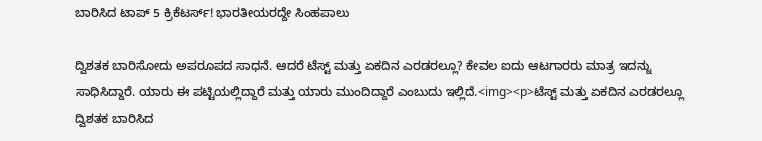ಬಾರಿಸಿದ ಟಾಪ್ 5 ಕ್ರಿಕೆಟರ್ಸ್! ಭಾರತೀಯರದ್ದೇ ಸಿಂಹಪಾಲು

ದ್ವಿಶತಕ ಬಾರಿಸೋದು ಅಪರೂಪದ ಸಾಧನೆ. ಆದರೆ ಟೆಸ್ಟ್ ಮತ್ತು ಏಕದಿನ ಎರಡರಲ್ಲೂ? ಕೇವಲ ಐದು ಆಟಗಾರರು ಮಾತ್ರ ಇದನ್ನು ಸಾಧಿಸಿದ್ದಾರೆ. ಯಾರು ಈ ಪಟ್ಟಿಯಲ್ಲಿದ್ದಾರೆ ಮತ್ತು ಯಾರು ಮುಂದಿದ್ದಾರೆ ಎಂಬುದು ಇಲ್ಲಿದೆ.<img><p>ಟೆಸ್ಟ್ ಮತ್ತು ಏಕದಿನ ಎರಡರಲ್ಲೂ ದ್ವಿಶತಕ ಬಾರಿಸಿದ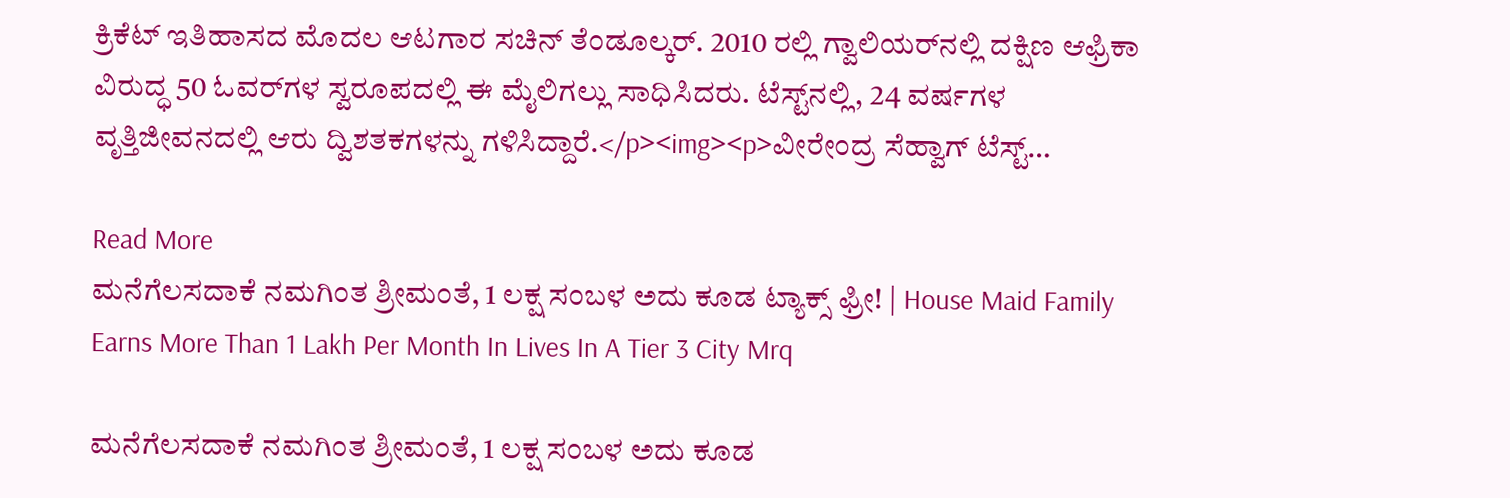ಕ್ರಿಕೆಟ್ ಇತಿಹಾಸದ ಮೊದಲ ಆಟಗಾರ ಸಚಿನ್ ತೆಂಡೂಲ್ಕರ್. 2010 ರಲ್ಲಿ ಗ್ವಾಲಿಯರ್‌ನಲ್ಲಿ ದಕ್ಷಿಣ ಆಫ್ರಿಕಾ ವಿರುದ್ಧ 50 ಓವರ್‌ಗಳ ಸ್ವರೂಪದಲ್ಲಿ ಈ ಮೈಲಿಗಲ್ಲು ಸಾಧಿಸಿದರು. ಟೆಸ್ಟ್‌ನಲ್ಲಿ, 24 ವರ್ಷಗಳ ವೃತ್ತಿಜೀವನದಲ್ಲಿ ಆರು ದ್ವಿಶತಕಗಳನ್ನು ಗಳಿಸಿದ್ದಾರೆ.</p><img><p>ವೀರೇಂದ್ರ ಸೆಹ್ವಾಗ್ ಟೆಸ್ಟ್…

Read More
ಮನೆಗೆಲಸದಾಕೆ ನಮಗಿಂತ ಶ್ರೀಮಂತೆ, 1 ಲಕ್ಷ ಸಂಬಳ ಅದು ಕೂಡ ಟ್ಯಾಕ್ಸ್ ಫ್ರೀ! | House Maid Family Earns More Than 1 Lakh Per Month In Lives In A Tier 3 City Mrq

ಮನೆಗೆಲಸದಾಕೆ ನಮಗಿಂತ ಶ್ರೀಮಂತೆ, 1 ಲಕ್ಷ ಸಂಬಳ ಅದು ಕೂಡ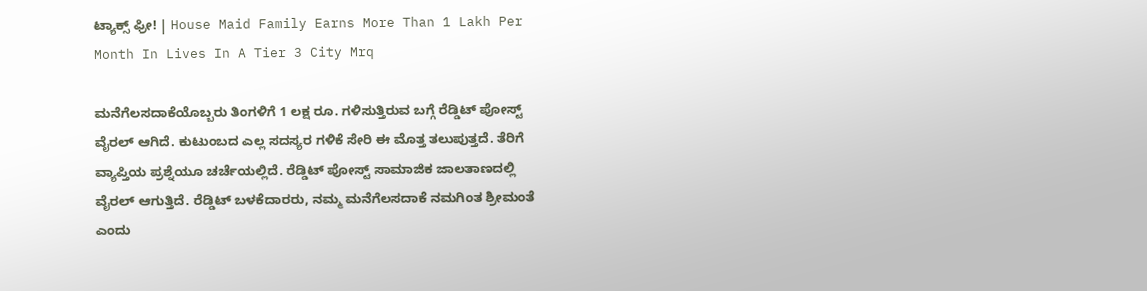ಟ್ಯಾಕ್ಸ್ ಫ್ರೀ! | House Maid Family Earns More Than 1 Lakh Per Month In Lives In A Tier 3 City Mrq

ಮನೆಗೆಲಸದಾಕೆಯೊಬ್ಬರು ತಿಂಗಳಿಗೆ 1 ಲಕ್ಷ ರೂ. ಗಳಿಸುತ್ತಿರುವ ಬಗ್ಗೆ ರೆಡ್ಡಿಟ್ ಪೋಸ್ಟ್ ವೈರಲ್ ಆಗಿದೆ. ಕುಟುಂಬದ ಎಲ್ಲ ಸದಸ್ಯರ ಗಳಿಕೆ ಸೇರಿ ಈ ಮೊತ್ತ ತಲುಪುತ್ತದೆ. ತೆರಿಗೆ ವ್ಯಾಪ್ತಿಯ ಪ್ರಶ್ನೆಯೂ ಚರ್ಚೆಯಲ್ಲಿದೆ. ರೆಡ್ಡಿಟ್ ಪೋಸ್ಟ್ ಸಾಮಾಜಿಕ ಜಾಲತಾಣದಲ್ಲಿ ವೈರಲ್ ಆಗುತ್ತಿದೆ. ರೆಡ್ಡಿಟ್ ಬಳಕೆದಾರರು, ನಮ್ಮ ಮನೆಗೆಲಸದಾಕೆ ನಮಗಿಂತ ಶ್ರೀಮಂತೆ ಎಂದು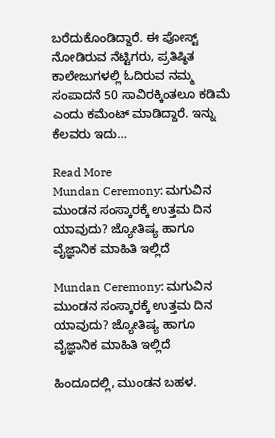ಬರೆದುಕೊಂಡಿದ್ದಾರೆ. ಈ ಪೋಸ್ಟ್ ನೋಡಿರುವ ನೆಟ್ಟಿಗರು, ಪ್ರತಿಷ್ಠಿತ ಕಾಲೇಜುಗಳಲ್ಲಿ ಓದಿರುವ ನಮ್ಮ ಸಂಪಾದನೆ 50 ಸಾವಿರಕ್ಕಿಂತಲೂ ಕಡಿಮೆ ಎಂದು ಕಮೆಂಟ್ ಮಾಡಿದ್ದಾರೆ. ಇನ್ನು ಕೆಲವರು ಇದು…

Read More
Mundan Ceremony: ಮಗುವಿನ  ಮುಂಡನ ಸಂಸ್ಕಾರಕ್ಕೆ ಉತ್ತಮ ದಿನ ಯಾವುದು? ಜ್ಯೋತಿಷ್ಯ ಹಾಗೂ ವೈಜ್ಞಾನಿಕ ಮಾಹಿತಿ ಇಲ್ಲಿದೆ

Mundan Ceremony: ಮಗುವಿನ ಮುಂಡನ ಸಂಸ್ಕಾರಕ್ಕೆ ಉತ್ತಮ ದಿನ ಯಾವುದು? ಜ್ಯೋತಿಷ್ಯ ಹಾಗೂ ವೈಜ್ಞಾನಿಕ ಮಾಹಿತಿ ಇಲ್ಲಿದೆ

ಹಿಂದೂದಲ್ಲಿ, ಮುಂಡನ ಬಹಳ.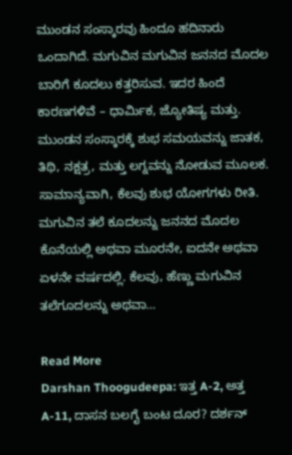ಮುಂಡನ ಸಂಸ್ಕಾರವು ಹಿಂದೂ ಹದಿನಾರು ಒಂದಾಗಿದೆ. ಮಗುವಿನ ಮಗುವಿನ ಜನನದ ಮೊದಲ ಬಾರಿಗೆ ಕೂದಲು ಕತ್ತರಿಸುವ. ಇದರ ಹಿಂದೆ ಕಾರಣಗಳಿವೆ – ಧಾರ್ಮಿಕ, ಜ್ಯೋತಿಷ್ಯ ಮತ್ತು. ಮುಂಡನ ಸಂಸ್ಕಾರಕ್ಕೆ ಶುಭ ಸಮಯವನ್ನು ಜಾತಕ, ತಿಥಿ, ನಕ್ಷತ್ರ, ಮತ್ತು ಲಗ್ನವನ್ನು ನೋಡುವ ಮೂಲಕ. ಸಾಮಾನ್ಯವಾಗಿ, ಕೆಲವು ಶುಭ ಯೋಗಗಳು ರೀತಿ. ಮಗುವಿನ ತಲೆ ಕೂದಲನ್ನು ಜನನದ ಮೊದಲ ಕೊನೆಯಲ್ಲಿ ಅಥವಾ ಮೂರನೇ, ಐದನೇ ಅಥವಾ ಏಳನೇ ವರ್ಷದಲ್ಲಿ. ಕೆಲವು, ಹೆಣ್ಣು ಮಗುವಿನ ತಲೆಗೂದಲನ್ನು ಅಥವಾ…

Read More
Darshan Thoogudeepa: ಇತ್ತ A-2, ಅತ್ತ A-11, ದಾಸನ ಬಲಗೈ ಬಂಟ ದೂರ? ದರ್ಶನ್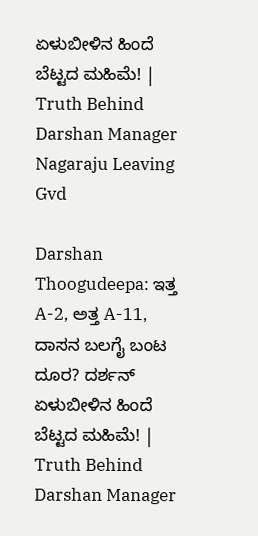ಏಳುಬೀಳಿನ ಹಿಂದೆ ಬೆಟ್ಟದ ಮಹಿಮೆ! | Truth Behind Darshan Manager Nagaraju Leaving Gvd

Darshan Thoogudeepa: ಇತ್ತ A-2, ಅತ್ತ A-11, ದಾಸನ ಬಲಗೈ ಬಂಟ ದೂರ? ದರ್ಶನ್ ಏಳುಬೀಳಿನ ಹಿಂದೆ ಬೆಟ್ಟದ ಮಹಿಮೆ! | Truth Behind Darshan Manager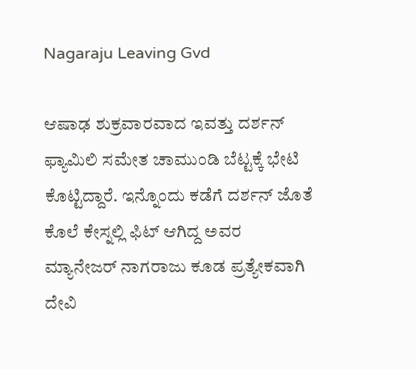Nagaraju Leaving Gvd

ಆಷಾಢ ಶುಕ್ರವಾರವಾದ ಇವತ್ತು ದರ್ಶನ್ ಫ್ಯಾಮಿಲಿ ಸಮೇತ ಚಾಮುಂಡಿ ಬೆಟ್ಟಕ್ಕೆ ಭೇಟಿ ಕೊಟ್ಟಿದ್ದಾರೆ. ಇನ್ನೊಂದು ಕಡೆಗೆ ದರ್ಶನ್ ಜೊತೆ ಕೊಲೆ ಕೇಸ್ನಲ್ಲಿ ಫಿಟ್ ಆಗಿದ್ದ ಅವರ ಮ್ಯಾನೇಜರ್ ನಾಗರಾಜು ಕೂಡ ಪ್ರತ್ಯೇಕವಾಗಿ ದೇವಿ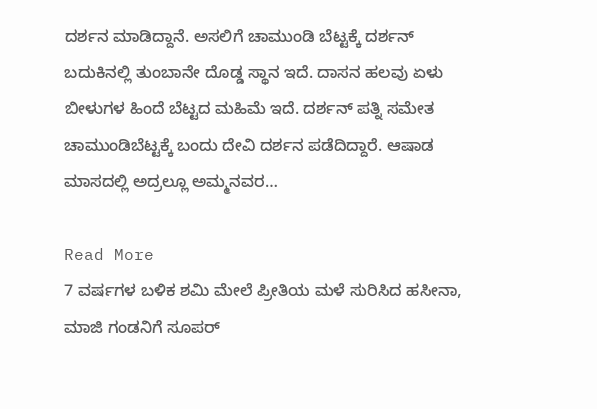ದರ್ಶನ ಮಾಡಿದ್ದಾನೆ. ಅಸಲಿಗೆ ಚಾಮುಂಡಿ ಬೆಟ್ಟಕ್ಕೆ ದರ್ಶನ್ ಬದುಕಿನಲ್ಲಿ ತುಂಬಾನೇ ದೊಡ್ಡ ಸ್ಥಾನ ಇದೆ. ದಾಸನ ಹಲವು ಏಳು ಬೀಳುಗಳ ಹಿಂದೆ ಬೆಟ್ಟದ ಮಹಿಮೆ ಇದೆ. ದರ್ಶನ್ ಪತ್ನಿ ಸಮೇತ ಚಾಮುಂಡಿಬೆಟ್ಟಕ್ಕೆ ಬಂದು ದೇವಿ ದರ್ಶನ ಪಡೆದಿದ್ದಾರೆ. ಆಷಾಡ ಮಾಸದಲ್ಲಿ ಅದ್ರಲ್ಲೂ ಅಮ್ಮನವರ…

Read More
7 ವರ್ಷಗಳ ಬಳಿಕ ಶಮಿ ಮೇಲೆ ಪ್ರೀತಿಯ ಮಳೆ ಸುರಿಸಿದ ಹಸೀನಾ, ಮಾಜಿ ಗಂಡನಿಗೆ ಸೂಪರ್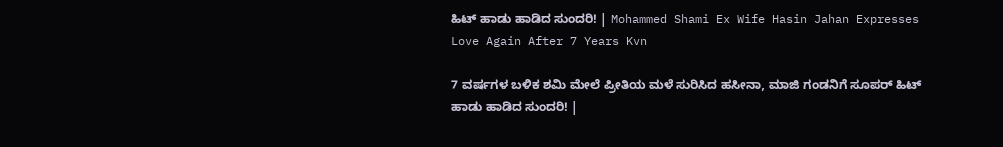ಹಿಟ್ ಹಾಡು ಹಾಡಿದ ಸುಂದರಿ! | Mohammed Shami Ex Wife Hasin Jahan Expresses Love Again After 7 Years Kvn

7 ವರ್ಷಗಳ ಬಳಿಕ ಶಮಿ ಮೇಲೆ ಪ್ರೀತಿಯ ಮಳೆ ಸುರಿಸಿದ ಹಸೀನಾ, ಮಾಜಿ ಗಂಡನಿಗೆ ಸೂಪರ್ ಹಿಟ್ ಹಾಡು ಹಾಡಿದ ಸುಂದರಿ! |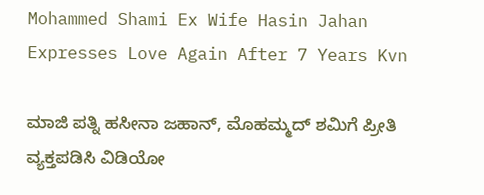Mohammed Shami Ex Wife Hasin Jahan Expresses Love Again After 7 Years Kvn

ಮಾಜಿ ಪತ್ನಿ ಹಸೀನಾ ಜಹಾನ್, ಮೊಹಮ್ಮದ್ ಶಮಿಗೆ ಪ್ರೀತಿ ವ್ಯಕ್ತಪಡಿಸಿ ವಿಡಿಯೋ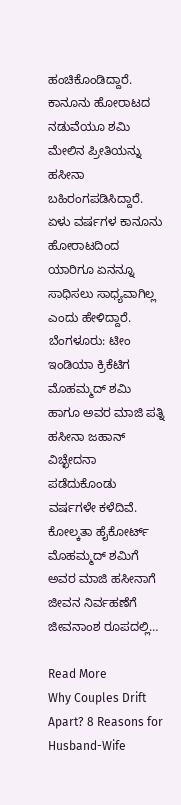ಹಂಚಿಕೊಂಡಿದ್ದಾರೆ. ಕಾನೂನು ಹೋರಾಟದ ನಡುವೆಯೂ ಶಮಿ ಮೇಲಿನ ಪ್ರೀತಿಯನ್ನು ಹಸೀನಾ ಬಹಿರಂಗಪಡಿಸಿದ್ದಾರೆ. ಏಳು ವರ್ಷಗಳ ಕಾನೂನು ಹೋರಾಟದಿಂದ ಯಾರಿಗೂ ಏನನ್ನೂ ಸಾಧಿಸಲು ಸಾಧ್ಯವಾಗಿಲ್ಲ ಎಂದು ಹೇಳಿದ್ದಾರೆ. ಬೆಂಗಳೂರು: ಟೀಂ ಇಂಡಿಯಾ ಕ್ರಿಕೆಟಿಗ ಮೊಹಮ್ಮದ್ ಶಮಿ ಹಾಗೂ ಅವರ ಮಾಜಿ ಪತ್ನಿ ಹಸೀನಾ ಜಹಾನ್ ವಿಚ್ಛೇದನಾ ಪಡೆದುಕೊಂಡು ವರ್ಷಗಳೇ ಕಳೆದಿವೆ. ಕೋಲ್ಕತಾ ಹೈಕೋರ್ಟ್ ಮೊಹಮ್ಮದ್ ಶಮಿಗೆ ಅವರ ಮಾಜಿ ಹಸೀನಾಗೆ ಜೀವನ ನಿರ್ವಹಣೆಗೆ ಜೀವನಾಂಶ ರೂಪದಲ್ಲಿ…

Read More
Why Couples Drift Apart? 8 Reasons for Husband-Wife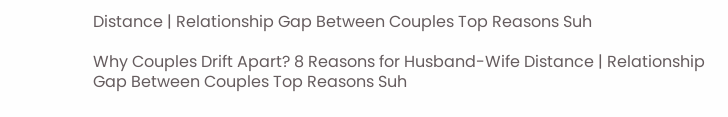Distance | Relationship Gap Between Couples Top Reasons Suh

Why Couples Drift Apart? 8 Reasons for Husband-Wife Distance | Relationship Gap Between Couples Top Reasons Suh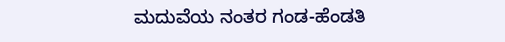ಮದುವೆಯ ನಂತರ ಗಂಡ-ಹೆಂಡತಿ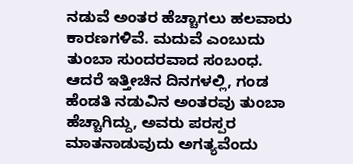ನಡುವೆ ಅಂತರ ಹೆಚ್ಚಾಗಲು ಹಲವಾರು ಕಾರಣಗಳಿವೆ. ಮದುವೆ ಎಂಬುದು ತುಂಬಾ ಸುಂದರವಾದ ಸಂಬಂಧ. ಆದರೆ ಇತ್ತೀಚಿನ ದಿನಗಳಲ್ಲಿ, ಗಂಡ ಹೆಂಡತಿ ನಡುವಿನ ಅಂತರವು ತುಂಬಾ ಹೆಚ್ಚಾಗಿದ್ದು, ಅವರು ಪರಸ್ಪರ ಮಾತನಾಡುವುದು ಅಗತ್ಯವೆಂದು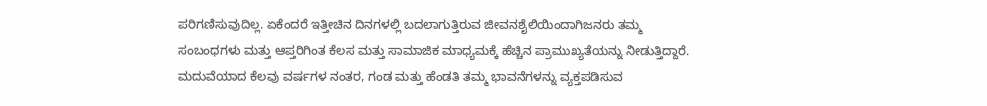ಪರಿಗಣಿಸುವುದಿಲ್ಲ. ಏಕೆಂದರೆ ಇತ್ತೀಚಿನ ದಿನಗಳಲ್ಲಿ ಬದಲಾಗುತ್ತಿರುವ ಜೀವನಶೈಲಿಯಿಂದಾಗಿಜನರು ತಮ್ಮ ಸಂಬಂಧಗಳು ಮತ್ತು ಆಪ್ತರಿಗಿಂತ ಕೆಲಸ ಮತ್ತು ಸಾಮಾಜಿಕ ಮಾಧ್ಯಮಕ್ಕೆ ಹೆಚ್ಚಿನ ಪ್ರಾಮುಖ್ಯತೆಯನ್ನು ನೀಡುತ್ತಿದ್ದಾರೆ. ಮದುವೆಯಾದ ಕೆಲವು ವರ್ಷಗಳ ನಂತರ, ಗಂಡ ಮತ್ತು ಹೆಂಡತಿ ತಮ್ಮ ಭಾವನೆಗಳನ್ನು ವ್ಯಕ್ತಪಡಿಸುವ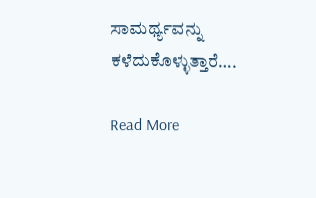ಸಾಮರ್ಥ್ಯವನ್ನು ಕಳೆದುಕೊಳ್ಳುತ್ತಾರೆ….

Read More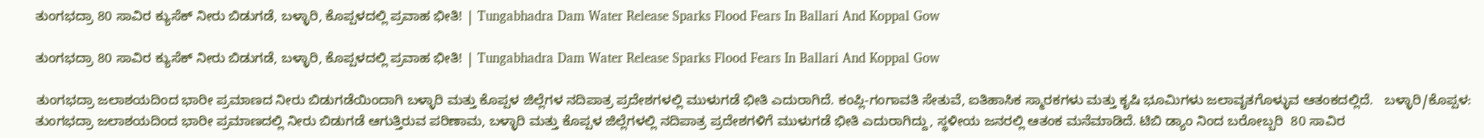ತುಂಗಭದ್ರಾ 80 ಸಾವಿರ ಕ್ಯುಸೆಕ್‌ ನೀರು ಬಿಡುಗಡೆ, ಬಳ್ಳಾರಿ, ಕೊಪ್ಪಳದಲ್ಲಿ ಪ್ರವಾಹ ಭೀತಿ! | Tungabhadra Dam Water Release Sparks Flood Fears In Ballari And Koppal Gow

ತುಂಗಭದ್ರಾ 80 ಸಾವಿರ ಕ್ಯುಸೆಕ್‌ ನೀರು ಬಿಡುಗಡೆ, ಬಳ್ಳಾರಿ, ಕೊಪ್ಪಳದಲ್ಲಿ ಪ್ರವಾಹ ಭೀತಿ! | Tungabhadra Dam Water Release Sparks Flood Fears In Ballari And Koppal Gow

ತುಂಗಭದ್ರಾ ಜಲಾಶಯದಿಂದ ಭಾರೀ ಪ್ರಮಾಣದ ನೀರು ಬಿಡುಗಡೆಯಿಂದಾಗಿ ಬಳ್ಳಾರಿ ಮತ್ತು ಕೊಪ್ಪಳ ಜಿಲ್ಲೆಗಳ ನದಿಪಾತ್ರ ಪ್ರದೇಶಗಳಲ್ಲಿ ಮುಳುಗಡೆ ಭೀತಿ ಎದುರಾಗಿದೆ. ಕಂಪ್ಲಿ-ಗಂಗಾವತಿ ಸೇತುವೆ, ಐತಿಹಾಸಿಕ ಸ್ಮಾರಕಗಳು ಮತ್ತು ಕೃಷಿ ಭೂಮಿಗಳು ಜಲಾವೃತಗೊಳ್ಳುವ ಆತಂಕದಲ್ಲಿದೆ.   ಬಳ್ಳಾರಿ/ಕೊಪ್ಪಳ: ತುಂಗಭದ್ರಾ ಜಲಾಶಯದಿಂದ ಭಾರೀ ಪ್ರಮಾಣದಲ್ಲಿ ನೀರು ಬಿಡುಗಡೆ ಆಗುತ್ತಿರುವ ಪರಿಣಾಮ, ಬಳ್ಳಾರಿ ಮತ್ತು ಕೊಪ್ಪಳ ಜಿಲ್ಲೆಗಳಲ್ಲಿ ನದಿಪಾತ್ರ ಪ್ರದೇಶಗಳಿಗೆ ಮುಳುಗಡೆ ಭೀತಿ ಎದುರಾಗಿದ್ದು, ಸ್ಥಳೀಯ ಜನರಲ್ಲಿ ಆತಂಕ ಮನೆಮಾಡಿದೆ. ಟಿಬಿ ಡ್ಯಾಂ ನಿಂದ ಬರೋಬ್ಬರಿ  80 ಸಾವಿರ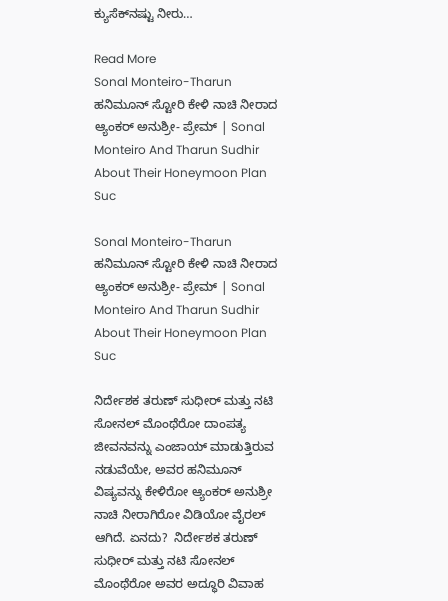ಕ್ಯುಸೆಕ್‌ನಷ್ಟು ನೀರು…

Read More
Sonal Monteiro-Tharun ಹನಿಮೂನ್ ಸ್ಟೋರಿ ಕೇಳಿ ನಾಚಿ ನೀರಾದ ಆ್ಯಂಕರ್ ಅನುಶ್ರೀ- ಪ್ರೇಮ್ | Sonal Monteiro And Tharun Sudhir About Their Honeymoon Plan Suc

Sonal Monteiro-Tharun ಹನಿಮೂನ್ ಸ್ಟೋರಿ ಕೇಳಿ ನಾಚಿ ನೀರಾದ ಆ್ಯಂಕರ್ ಅನುಶ್ರೀ- ಪ್ರೇಮ್ | Sonal Monteiro And Tharun Sudhir About Their Honeymoon Plan Suc

ನಿರ್ದೇಶಕ ತರುಣ್ ಸುಧೀರ್ ಮತ್ತು ನಟಿ ಸೋನಲ್ ಮೊಂಥೆರೋ ದಾಂಪತ್ಯ ಜೀವನವನ್ನು ಎಂಜಾಯ್ ಮಾಡುತ್ತಿರುವ ನಡುವೆಯೇ, ಅವರ ಹನಿಮೂನ್ ವಿಷ್ಯವನ್ನು ಕೇಳಿರೋ ಆ್ಯಂಕರ್ ಅನುಶ್ರೀ ನಾಚಿ ನೀರಾಗಿರೋ ವಿಡಿಯೋ ವೈರಲ್ ಆಗಿದೆ. ಏನದು?  ನಿರ್ದೇಶಕ ತರುಣ್ ಸುಧೀರ್ ಮತ್ತು ನಟಿ ಸೋನಲ್ ಮೊಂಥೆರೋ ಅವರ ಅದ್ಧೂರಿ ವಿವಾಹ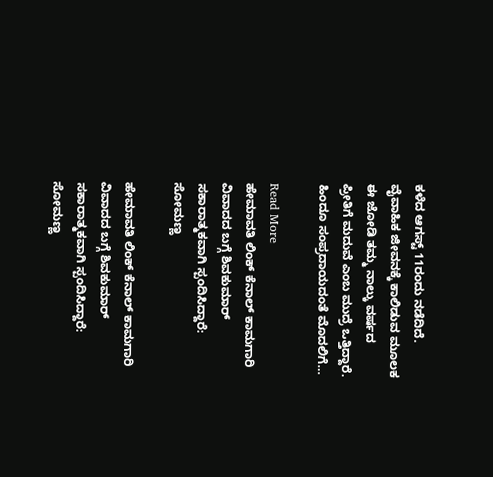ಕಳೆದ ಆಗಸ್ಟ್ 11ರಂದು ನಡೆದಿದೆ. ವೈವಾಹಿಕ ಜೀವನಕ್ಕೆ ಕಾಲಿಡುವ ಮೂಲಕ ಈ ಜೋಡಿ ತಮ್ಮ ನಾಲ್ಕು ವರ್ಷದ ಪ್ರೀತಿಗೆ ಮದುವೆ ಎಂಬ ಮುದ್ರೆ ಒತ್ತಿದ್ದಾರೆ. ಹಿಂದೂ ಸಂಪ್ರದಾಯದಂತೆ ಮೊದಲಿಗೆ…

Read More
ಹೇಮಾವತಿ ಲಿಂಕ್ ಕೆನಾಲ್ ಕಾಮಗಾರಿ ವಿವಾದದ ಬಗ್ಗೆ ಶಿವಕುಮಾರ್ ಸಕಾರಾತ್ಮಕವಾಗಿ ಸ್ಪಂದಿಸಿದ್ದಾರೆ: ಸೋಮಣ್ಣ

ಹೇಮಾವತಿ ಲಿಂಕ್ ಕೆನಾಲ್ ಕಾಮಗಾರಿ ವಿವಾದದ ಬಗ್ಗೆ ಶಿವಕುಮಾರ್ ಸಕಾರಾತ್ಮಕವಾಗಿ ಸ್ಪಂದಿಸಿದ್ದಾರೆ: ಸೋಮಣ್ಣ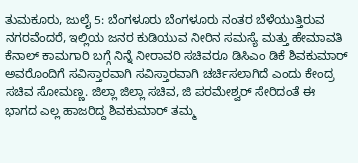ತುಮಕೂರು, ಜುಲೈ 5: ಬೆಂಗಳೂರು ಬೆಂಗಳೂರು ನಂತರ ಬೆಳೆಯುತ್ತಿರುವ ನಗರವೆಂದರೆ, ಇಲ್ಲಿಯ ಜನರ ಕುಡಿಯುವ ನೀರಿನ ಸಮಸ್ಯೆ ಮತ್ತು ಹೇಮಾವತಿ ಕೆನಾಲ್ ಕಾಮಗಾರಿ ಬಗ್ಗೆ ನಿನ್ನೆ ನೀರಾವರಿ ಸಚಿವರೂ ಡಿಸಿಎಂ ಡಿಕೆ ಶಿವಕುಮಾರ್ ಅವರೊಂದಿಗೆ ಸವಿಸ್ತಾರವಾಗಿ ಸವಿಸ್ತಾರವಾಗಿ ಚರ್ಚಿಸಲಾಗಿದೆ ಎಂದು ಕೇಂದ್ರ ಸಚಿವ ಸೋಮಣ್ಣ. ಜಿಲ್ಲಾ ಜಿಲ್ಲಾ ಸಚಿವ, ಜಿ ಪರಮೇಶ್ವರ್ ಸೇರಿದಂತೆ ಈ ಭಾಗದ ಎಲ್ಲ ಹಾಜರಿದ್ದ ಶಿವಕುಮಾರ್ ತಮ್ಮ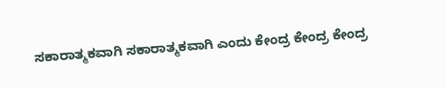ಸಕಾರಾತ್ಮಕವಾಗಿ ಸಕಾರಾತ್ಮಕವಾಗಿ ಎಂದು ಕೇಂದ್ರ ಕೇಂದ್ರ ಕೇಂದ್ರ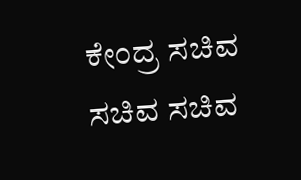ಕೇಂದ್ರ ಸಚಿವ ಸಚಿವ ಸಚಿವ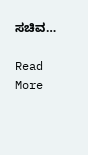ಸಚಿವ…

Read More